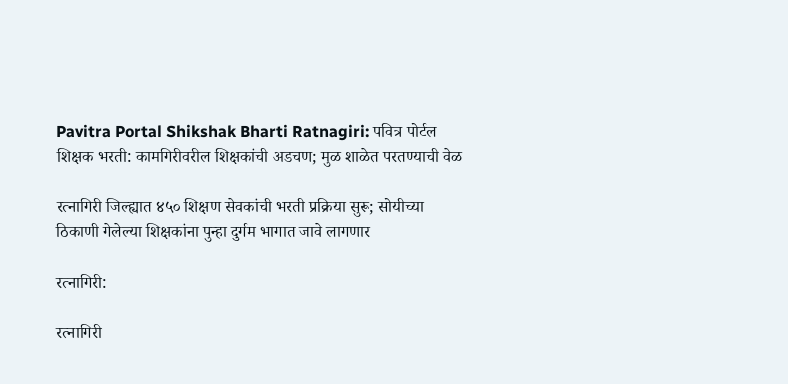Pavitra Portal Shikshak Bharti Ratnagiri: पवित्र पोर्टल शिक्षक भरती: कामगिरीवरील शिक्षकांची अडचण; मुळ शाळेत परतण्याची वेळ

रत्नागिरी जिल्ह्यात ४५० शिक्षण सेवकांची भरती प्रक्रिया सुरू; सोयीच्या ठिकाणी गेलेल्या शिक्षकांना पुन्हा दुर्गम भागात जावे लागणार

रत्नागिरी:

रत्नागिरी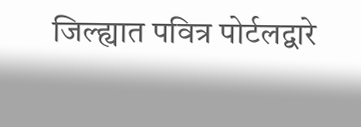जिल्ह्यात पवित्र पोर्टलद्वारे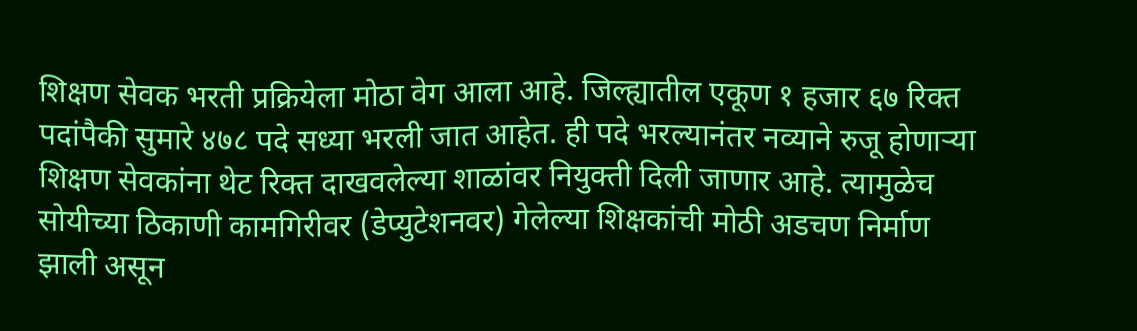शिक्षण सेवक भरती प्रक्रियेला मोठा वेग आला आहे. जिल्ह्यातील एकूण १ हजार ६७ रिक्त पदांपैकी सुमारे ४७८ पदे सध्या भरली जात आहेत. ही पदे भरल्यानंतर नव्याने रुजू होणाऱ्या शिक्षण सेवकांना थेट रिक्त दाखवलेल्या शाळांवर नियुक्ती दिली जाणार आहे. त्यामुळेच सोयीच्या ठिकाणी कामगिरीवर (डेप्युटेशनवर) गेलेल्या शिक्षकांची मोठी अडचण निर्माण झाली असून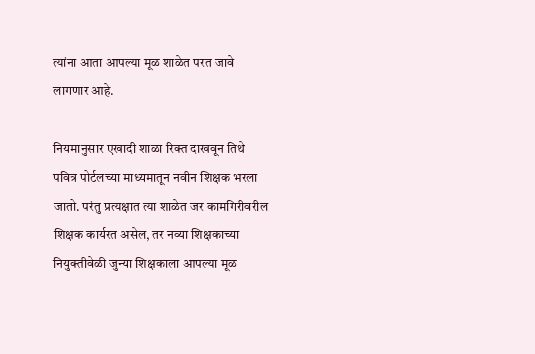त्यांना आता आपल्या मूळ शाळेत परत जावे लागणार आहे.

नियमानुसार एखादी शाळा रिक्त दाखवून तिथे पवित्र पोर्टलच्या माध्यमातून नवीन शिक्षक भरला जातो. परंतु प्रत्यक्षात त्या शाळेत जर कामगिरीवरील शिक्षक कार्यरत असेल, तर नव्या शिक्षकाच्या नियुक्तीवेळी जुन्या शिक्षकाला आपल्या मूळ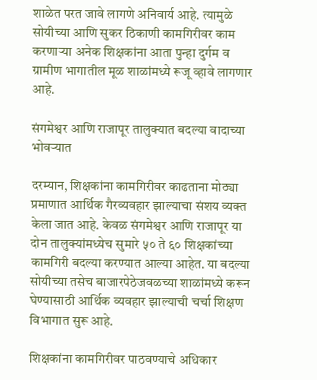शाळेत परत जावे लागणे अनिवार्य आहे. त्यामुळे सोयीच्या आणि सुकर ठिकाणी कामगिरीवर काम करणाऱ्या अनेक शिक्षकांना आता पुन्हा दुर्गम व ग्रामीण भागातील मूळ शाळांमध्ये रूजू व्हावे लागणार आहे.

संगमेश्वर आणि राजापूर तालुक्यात बदल्या वादाच्या भोवऱ्यात

दरम्यान, शिक्षकांना कामगिरीवर काढताना मोठ्या प्रमाणात आर्थिक गैरव्यवहार झाल्याचा संशय व्यक्त केला जात आहे. केवळ संगमेश्वर आणि राजापूर या दोन तालुक्यांमध्येच सुमारे ५० ते ६० शिक्षकांच्या कामगिरी बदल्या करण्यात आल्या आहेत. या बदल्या सोयीच्या तसेच बाजारपेठेजवळच्या शाळांमध्ये करून घेण्यासाठी आर्थिक व्यवहार झाल्याची चर्चा शिक्षण विभागात सुरू आहे.

शिक्षकांना कामगिरीवर पाठवण्याचे अधिकार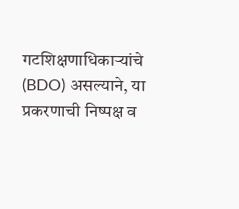गटशिक्षणाधिकाऱ्यांचे (BDO) असल्याने, या प्रकरणाची निष्पक्ष व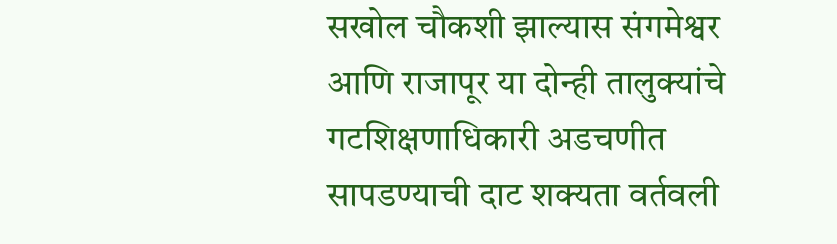सखोल चौकशी झाल्यास संगमेश्वर आणि राजापूर या दोन्ही तालुक्यांचे गटशिक्षणाधिकारी अडचणीत सापडण्याची दाट शक्यता वर्तवली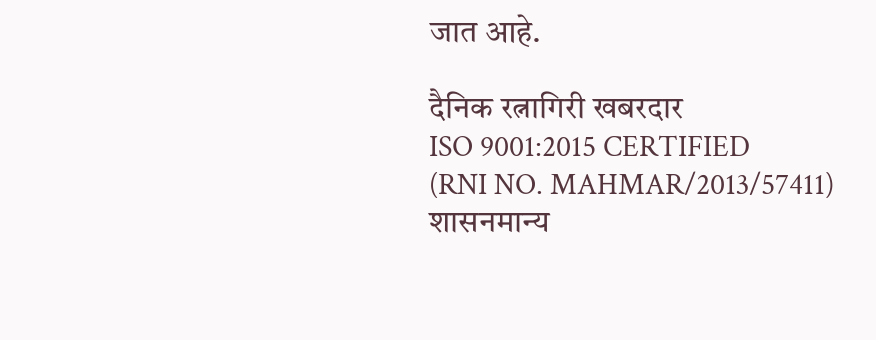जात आहे.

दैनिक रत्नागिरी खबरदार
ISO 9001:2015 CERTIFIED
(RNI NO. MAHMAR/2013/57411)
शासनमान्य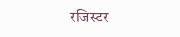रजिस्टर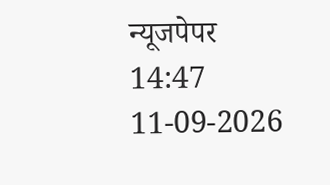न्यूजपेपर
14:47 11-09-2026